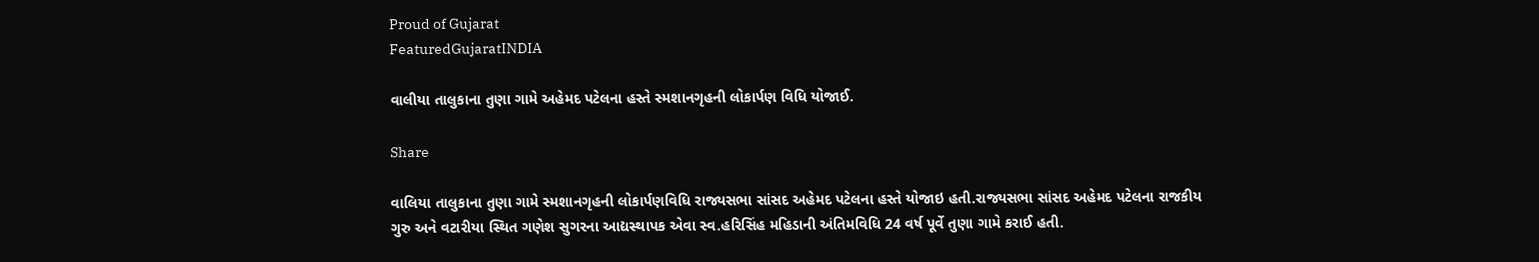Proud of Gujarat
FeaturedGujaratINDIA

વાલીયા તાલુકાના તુણા ગામે અહેમદ પટેલના હસ્તે સ્મશાનગૃહની લોકાર્પણ વિધિ યોજાઈ.

Share

વાલિયા તાલુકાના તુણા ગામે સ્મશાનગૃહની લોકાર્પણવિધિ રાજ્યસભા સાંસદ અહેમદ પટેલના હસ્તે યોજાઇ હતી.રાજ્યસભા સાંસદ અહેમદ પટેલના રાજકીય ગુરુ અને વટારીયા સ્થિત ગણેશ સુગરના આદ્યસ્થાપક એવા સ્વ.હરિસિંહ મહિડાની અંતિમવિધિ 24 વર્ષ પૂર્વે તુણા ગામે કરાઈ હતી.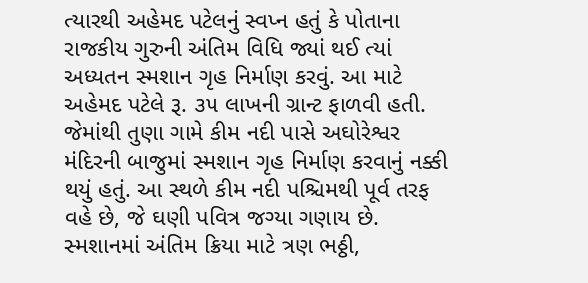ત્યારથી અહેમદ પટેલનું સ્વપ્ન હતું કે પોતાના રાજકીય ગુરુની અંતિમ વિધિ જ્યાં થઈ ત્યાં અધ્યતન સ્મશાન ગૃહ નિર્માણ કરવું. આ માટે અહેમદ પટેલે રૂ. ૩૫ લાખની ગ્રાન્ટ ફાળવી હતી. જેમાંથી તુણા ગામે કીમ નદી પાસે અઘોરેશ્વર મંદિરની બાજુમાં સ્મશાન ગૃહ નિર્માણ કરવાનું નક્કી થયું હતું. આ સ્થળે કીમ નદી પશ્ચિમથી પૂર્વ તરફ વહે છે, જે ઘણી પવિત્ર જગ્યા ગણાય છે. સ્મશાનમાં અંતિમ ક્રિયા માટે ત્રણ ભઠ્ઠી,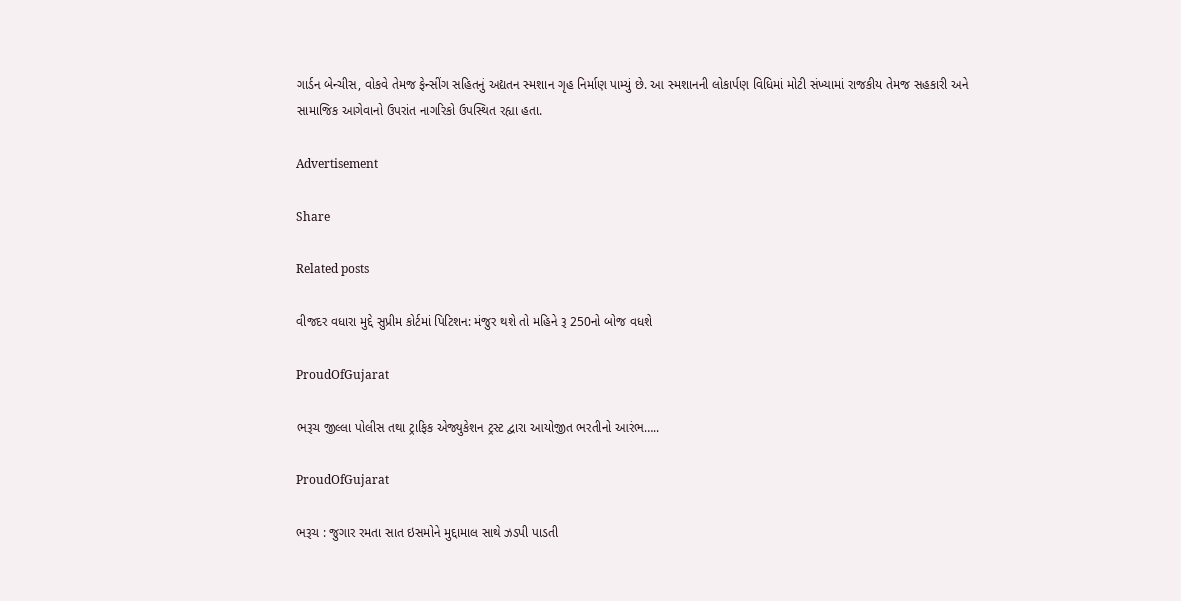ગાર્ડન બેન્ચીસ, વોકવે તેમજ ફેન્સીંગ સહિતનું અદ્યતન સ્મશાન ગૃહ નિર્માણ પામ્યું છે. આ સ્મશાનની લોકાર્પણ વિધિમાં મોટી સંખ્યામાં રાજકીય તેમજ સહકારી અને સામાજિક આગેવાનો ઉપરાંત નાગરિકો ઉપસ્થિત રહ્યા હતા.

Advertisement

Share

Related posts

વીજદર વધારા મુદ્દે સુપ્રીમ કોર્ટમાં પિટિશન: મંજુર થશે તો મહિને રૂ 250નો બોજ વધશે

ProudOfGujarat

ભરૂચ જીલ્લા પોલીસ તથા ટ્રાફિક એજ્યુકેશન ટ્રસ્ટ દ્વારા આયોજીત ભરતીનો આરંભ…..

ProudOfGujarat

ભરૂચ : જુગાર રમતા સાત ઇસમોને મુદ્દામાલ સાથે ઝડપી પાડતી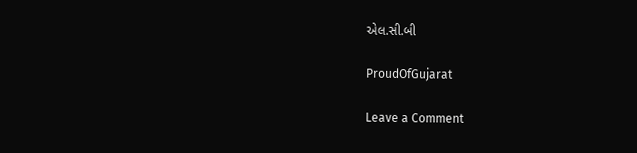એલ.સી.બી

ProudOfGujarat

Leave a Comment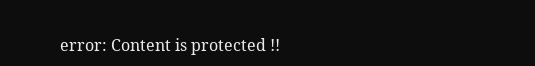error: Content is protected !!